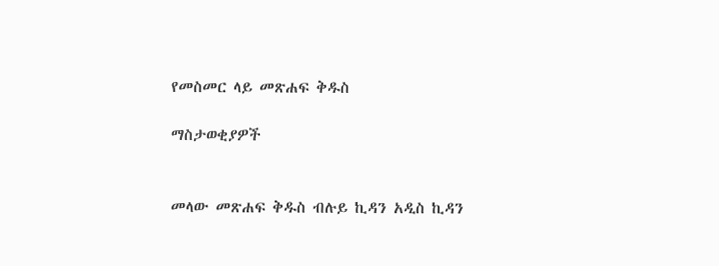የመስመር ላይ መጽሐፍ ቅዱስ

ማስታወቂያዎች


መላው መጽሐፍ ቅዱስ ብሉይ ኪዳን አዲስ ኪዳን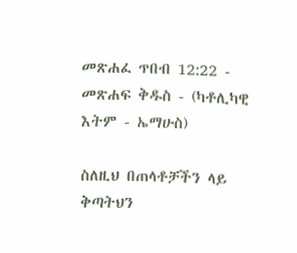መጽሐፈ ጥበብ 12:22 - መጽሐፍ ቅዱስ - (ካቶሊካዊ እትም - ኤማሁስ)

ስለዚህ በጠላቶቻችን ላይ ቅጣትህን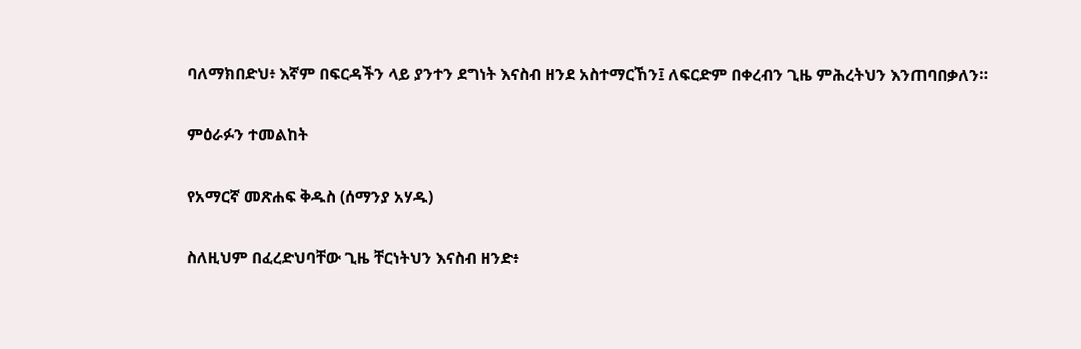ባለማክበድህ፥ እኛም በፍርዳችን ላይ ያንተን ደግነት እናስብ ዘንደ አስተማርኸን፤ ለፍርድም በቀረብን ጊዜ ምሕረትህን እንጠባበቃለን።

ምዕራፉን ተመልከት

የአማርኛ መጽሐፍ ቅዱስ (ሰማንያ አሃዱ)

ስለዚህም በፈረድህባቸው ጊዜ ቸርነትህን እናስብ ዘንድ፥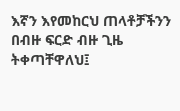እኛን እየመከርህ ጠላቶቻችንን በብዙ ፍርድ ብዙ ጊዜ ትቀጣቸዋለህ፤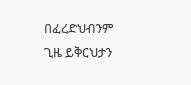በፈረድህብንም ጊዜ ይቅርህታን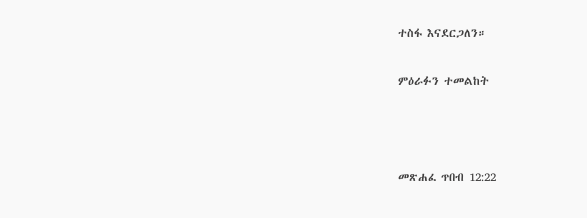ተስፋ እናደርጋለን።

ምዕራፉን ተመልከት



መጽሐፈ ጥበብ 12:22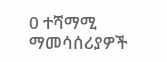0 ተሻማሚ ማመሳሰሪያዎች